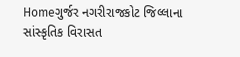Homeગુર્જર નગરીરાજકોટ જિલ્લાના સાંસ્કૃતિક વિરાસત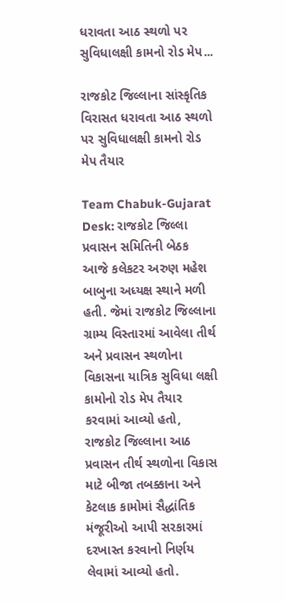ધરાવતા આઠ સ્થળો પર સુવિધાલક્ષી કામનો રોડ મેપ...

રાજકોટ જિલ્લાના સાંસ્કૃતિક વિરાસત ધરાવતા આઠ સ્થળો પર સુવિધાલક્ષી કામનો રોડ મેપ તૈયાર

Team Chabuk-Gujarat Desk: રાજકોટ જિલ્લા પ્રવાસન સમિતિની બેઠક આજે કલેકટર અરુણ મહેશ બાબુના અધ્યક્ષ સ્થાને મળી હતી. જેમાં રાજકોટ જિલ્લાના ગ્રામ્ય વિસ્તારમાં આવેલા તીર્થ અને પ્રવાસન સ્થળોના વિકાસના યાત્રિક સુવિધા લક્ષી કામોનો રોડ મેપ તૈયાર કરવામાં આવ્યો હતો, રાજકોટ જિલ્લાના આઠ પ્રવાસન તીર્થ સ્થળોના વિકાસ માટે બીજા તબક્કાના અને કેટલાક કામોમાં સૈદ્ધાંતિક મંજૂરીઓ આપી સરકારમાં દરખાસ્ત કરવાનો નિર્ણય લેવામાં આવ્યો હતો.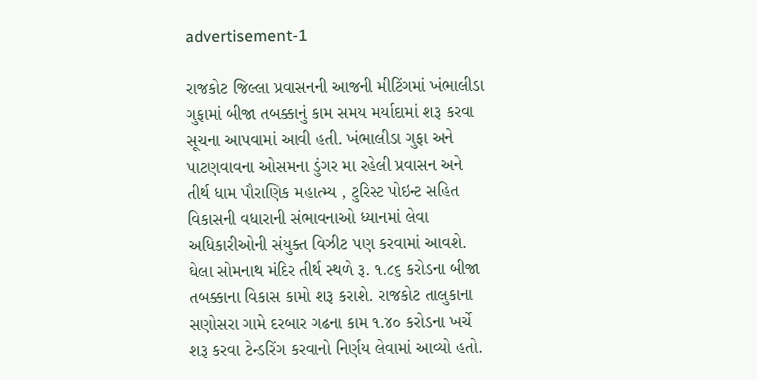advertisement-1

રાજકોટ જિલ્લા પ્રવાસનની આજની મીટિંગમાં ખંભાલીડા ગુફામાં બીજા તબક્કાનું કામ સમય મર્યાદામાં શરૂ કરવા સૂચના આપવામાં આવી હતી. ખંભાલીડા ગુફા અને પાટણવાવના ઓસમના ડુંગર મા રહેલી પ્રવાસન અને તીર્થ ધામ પૌરાણિક મહાત્મ્ય , ટુરિસ્ટ પોઇન્ટ સહિત વિકાસની વધારાની સંભાવનાઓ ધ્યાનમાં લેવા અધિકારીઓની સંયુક્ત વિઝીટ પણ કરવામાં આવશે. ઘેલા સોમનાથ મંદિર તીર્થ સ્થળે રૂ. ૧.૮૬ કરોડના બીજા તબક્કાના વિકાસ કામો શરૂ કરાશે. રાજકોટ તાલુકાના સણોસરા ગામે દરબાર ગઢના કામ ૧.૪૦ કરોડના ખર્ચે શરૂ કરવા ટેન્ડરિંગ કરવાનો નિર્ણય લેવામાં આવ્યો હતો.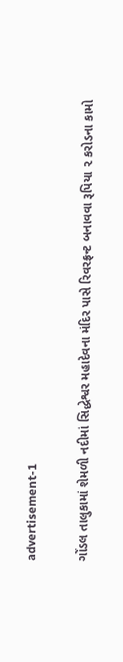advertisement-1

ગોંડલ તાલુકામાં શેમળી નદીમાં સિદ્ધેશ્વર મહાદેવના મંદિર પાસે રિવરફ્રન્ટ બનાવવા રૂપિયા ૨ કરોડના કામો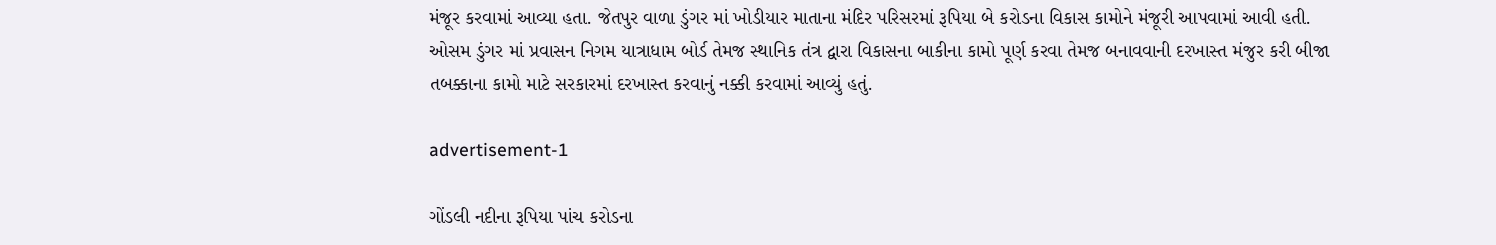મંજૂર કરવામાં આવ્યા હતા. જેતપુર વાળા ડુંગર માં ખોડીયાર માતાના મંદિર પરિસરમાં રૂપિયા બે કરોડના વિકાસ કામોને મંજૂરી આપવામાં આવી હતી. ઓસમ ડુંગર માં પ્રવાસન નિગમ યાત્રાધામ બોર્ડ તેમજ સ્થાનિક તંત્ર દ્વારા વિકાસના બાકીના કામો પૂર્ણ કરવા તેમજ બનાવવાની દરખાસ્ત મંજુર કરી બીજા તબક્કાના કામો માટે સરકારમાં દરખાસ્ત કરવાનું નક્કી કરવામાં આવ્યું હતું.

advertisement-1

ગોંડલી નદીના રૂપિયા પાંચ કરોડના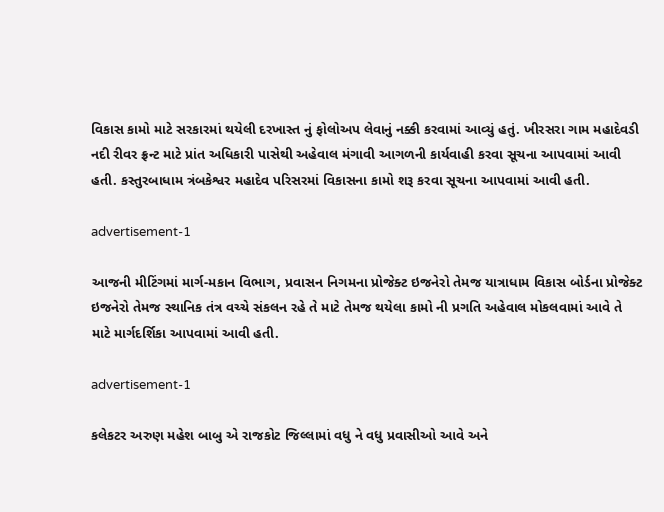વિકાસ કામો માટે સરકારમાં થયેલી દરખાસ્ત નું ફોલોઅપ લેવાનું નક્કી કરવામાં આવ્યું હતું. ખીરસરા ગામ મહાદેવડી નદી રીવર ફ્રન્ટ માટે પ્રાંત અધિકારી પાસેથી અહેવાલ મંગાવી આગળની કાર્યવાહી કરવા સૂચના આપવામાં આવી હતી. કસ્તુરબાધામ ત્રંબકેશ્વર મહાદેવ પરિસરમાં વિકાસના કામો શરૂ કરવા સૂચના આપવામાં આવી હતી.

advertisement-1

આજની મીટિંગમાં માર્ગ-મકાન વિભાગ, પ્રવાસન નિગમના પ્રોજેક્ટ ઇજનેરો તેમજ યાત્રાધામ વિકાસ બોર્ડના પ્રોજેક્ટ ઇજનેરો તેમજ સ્થાનિક તંત્ર વચ્ચે સંકલન રહે તે માટે તેમજ થયેલા કામો ની પ્રગતિ અહેવાલ મોકલવામાં આવે તે માટે માર્ગદર્શિકા આપવામાં આવી હતી.

advertisement-1

કલેકટર અરુણ મહેશ બાબુ એ રાજકોટ જિલ્લામાં વધુ ને વધુ પ્રવાસીઓ આવે અને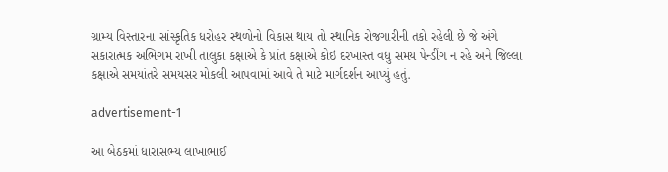ગ્રામ્ય વિસ્તારના સાંસ્કૃતિક ધરોહર સ્થળોનો વિકાસ થાય તો સ્થાનિક રોજગારીની તકો રહેલી છે જે અંગે સકારાત્મક અભિગમ રાખી તાલુકા કક્ષાએ કે પ્રાંત કક્ષાએ કોઇ દરખાસ્ત વધુ સમય પેન્ડીંગ ન રહે અને જિલ્લા કક્ષાએ સમયાંતરે સમયસર મોકલી આપવામાં આવે તે માટે માર્ગદર્શન આપ્યું હતું.

advertisement-1

આ બેઠકમાં ધારાસભ્ય લાખાભાઈ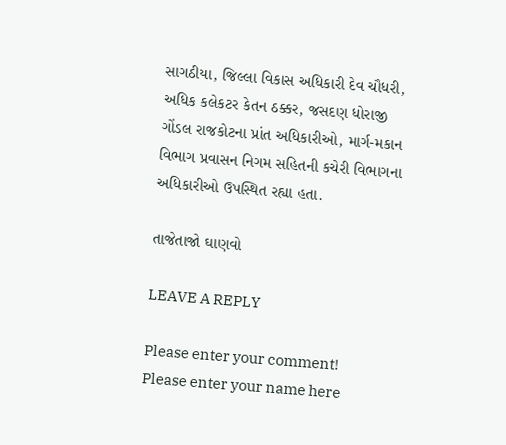સાગઠીયા, જિલ્લા વિકાસ અધિકારી દેવ ચૌધરી, અધિક કલેકટર કેતન ઠક્કર, જસદણ ધોરાજી ગોંડલ રાજકોટના પ્રાંત અધિકારીઓ, માર્ગ-મકાન વિભાગ પ્રવાસન નિગમ સહિતની કચેરી વિભાગના અધિકારીઓ ઉપસ્થિત રહ્યા હતા.

તાજેતાજો ઘાણવો

LEAVE A REPLY

Please enter your comment!
Please enter your name here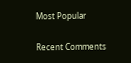Most Popular

Recent Comments